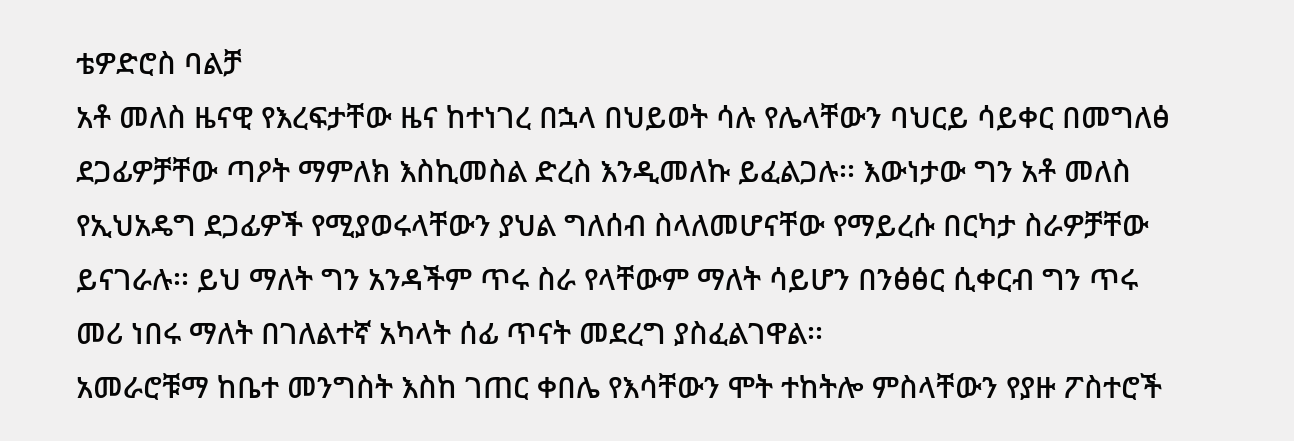ቴዎድሮስ ባልቻ
አቶ መለስ ዜናዊ የእረፍታቸው ዜና ከተነገረ በኋላ በህይወት ሳሉ የሌላቸውን ባህርይ ሳይቀር በመግለፅ ደጋፊዎቻቸው ጣዖት ማምለክ እስኪመስል ድረስ እንዲመለኩ ይፈልጋሉ፡፡ እውነታው ግን አቶ መለስ የኢህአዴግ ደጋፊዎች የሚያወሩላቸውን ያህል ግለሰብ ስላለመሆናቸው የማይረሱ በርካታ ስራዎቻቸው ይናገራሉ፡፡ ይህ ማለት ግን አንዳችም ጥሩ ስራ የላቸውም ማለት ሳይሆን በንፅፅር ሲቀርብ ግን ጥሩ መሪ ነበሩ ማለት በገለልተኛ አካላት ሰፊ ጥናት መደረግ ያስፈልገዋል፡፡
አመራሮቹማ ከቤተ መንግስት እስከ ገጠር ቀበሌ የእሳቸውን ሞት ተከትሎ ምስላቸውን የያዙ ፖስተሮች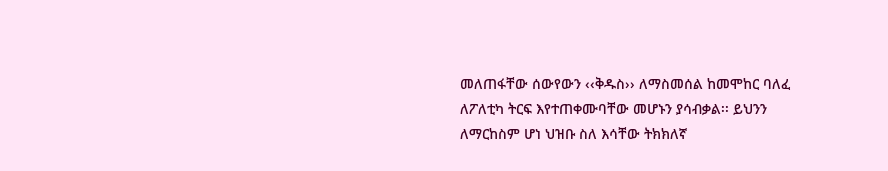መለጠፋቸው ሰውየውን ‹‹ቅዱስ›› ለማስመሰል ከመሞከር ባለፈ ለፖለቲካ ትርፍ እየተጠቀሙባቸው መሆኑን ያሳብቃል፡፡ ይህንን ለማርከስም ሆነ ህዝቡ ስለ እሳቸው ትክክለኛ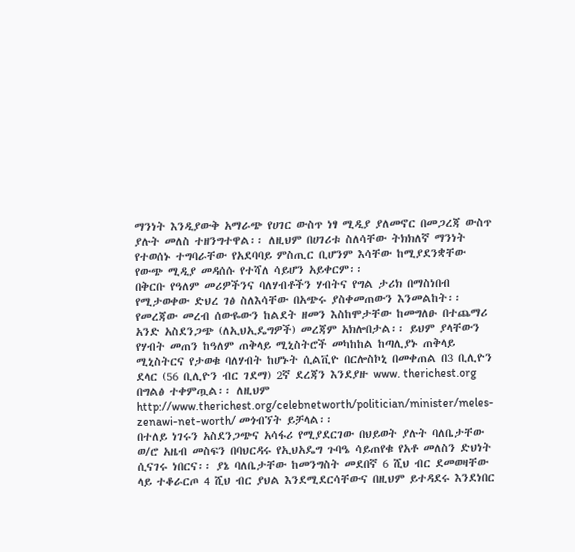ማንነት እንዲያውቅ አማራጭ የሀገር ውስጥ ነፃ ሚዲያ ያለመኖር በመጋረጃ ውስጥ ያሉት መለስ ተዘንግተዋል፡፡ ለዚህም በሀገሪቱ ስለሳቸው ትክክለኛ ማንነት የተወሰኑ ተግባራቸው የአደባባይ ምስጢር ቢሆንም እሳቸው ከሚያደንቋቸው የውጭ ሚዲያ መዳሰሱ የተሻለ ሳይሆን አይቀርም፡፡
በቅርቡ የዓለም መሪዎችንና ባለሃብቶችን ሃብትና የግል ታሪክ በማስነበብ የሚታወቀው ድህረ ገፅ ስለእሳቸው በአጭሩ ያስቀመጠውን እንመልከት፡፡ የመረጃው መረብ ሰውዬውን ከልደት ዘመን እስከሞታቸው ከመግለፁ በተጨማሪ አንድ አስደንጋጭ (ለኢህኢዴግዎች) መረጃም አክሎበታል፡፡ ይህም ያላቸውን የሃብት መጠን ከዓለም ጠቅላይ ሚኒስትሮች መካከከል ከጣሊያኑ ጠቅላይ ሚኒስትርና የታወቁ ባለሃብት ከሆኑት ሲልቪዮ በርሎስኮኒ በመቀጠል በ3 ቢሊዮን ደላር (56 ቢሊዮን ብር ገደማ) 2ኛ ደረጃን እንደያዙ www. therichest.org በግልፅ ተቀምጧል፡፡ ለዚህም http://www.therichest.org/celebnetworth/politician/minister/meles-zenawi-net-worth/ መጎብኘት ይቻላል፡፡
በተለይ ነገሩን አስደንጋጭና አሳፋሪ የሚያደርገው በህይወት ያሉት ባለቤታቸው ወ/ሮ አዜብ መስፍን በባህርዳሩ የኢህአዴግ ጉባዔ ሳይጠየቁ የአቶ መለስን ድህነት ሲናገሩ ነበርና፡፡ ያኔ ባለቤታቸው ከመንግስት መደበኛ 6 ሺህ ብር ደመወዛቸው ላይ ተቆራርጦ 4 ሺህ ብር ያህል እንደሚደርሳቸውና በዚህም ይተዳደሩ እንደነበር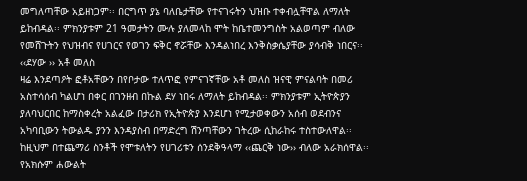መግለጣቸው አይዘነጋም፡፡ በርግጥ ያኔ ባለቤታቸው የተናገሩትን ህዝቡ ተቀብሏቸዋል ለማለት ይከብዳል፡፡ ምክንያቱም 21 ዓመታትን ሙሉ ያለመላከ ሞት ከቤተመንግስት አልወጣም ብለው የመሸጉትን የህዝብና የሀገርና የወገን ፍቅር ኖሯቸው እንዳልነበረ እንቅስቃሴያቸው ያሳብቅ ነበርና፡፡
‹‹ደሃው ›› አቶ መለስ
ዛሬ እንደጣዖት ፎቶአቸውን በየቦታው ተለጥፎ የምናገኛቸው አቶ መለስ ዝናዊ ምናልባት በመሪ አስተሳሰብ ካልሆነ በቀር በገንዘብ በኩል ደሃ ነበሩ ለማለት ይከብዳል፡፡ ምክንያቱም ኢትዮጵያን ያለባህርበር ከማስቀረት አልፈው በታሪክ የኢትዮጵያ እንደሆነ የሚታወቀውን አሰብ ወደብንና አካባቢውን ትውልዱ ያንን እንዳያስብ በማድረግ ሽንጣቸውን ገትረው ሲከራከሩ ተስተውለዋል፡፡ ከዚህም በተጨማሪ ስንቶች የሞቱለትን የሀገሪቱን ሰንደቅዓላማ ‹‹ጨርቅ ነው›› ብለው አራክሰዋል፡፡ የአክሱም ሐውልት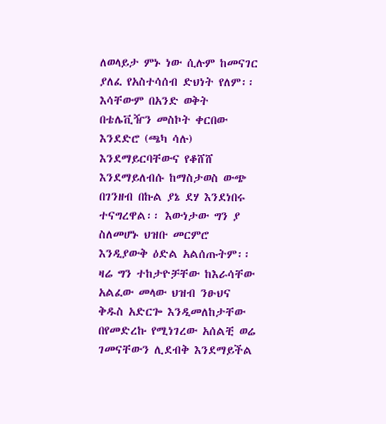ለወላይታ ምኑ ነው ሲሉም ከመናገር ያለፈ የአስተሳሰብ ድህነት የለም፡፡
እሳቸውም በአንድ ወቅት በቴሌቪዥን መስኮት ቀርበው እንደድሮ (ጫካ ሳሉ) እንደማይርባቸውና የቆሸሸ እንደማይለብሱ ከማስታወስ ውጭ በገንዘብ በኩል ያኔ ደሃ እንደነበሩ ተናግረዋል፡፡ እውነታው ግን ያ ስለመሆኑ ህዝቡ መርምሮ እንዲያውቅ ዕድል አልሰጡትም፡፡ ዛሬ ግን ተከታዮቻቸው ከእራሳቸው አልፈው መላው ህዝብ ንፁህና ቅዱስ አድርጐ እንዲመለከታቸው በየመድረኩ የሚነገረው አሰልቺ ወሬ ገመናቸውን ሊደብቅ እንደማይችል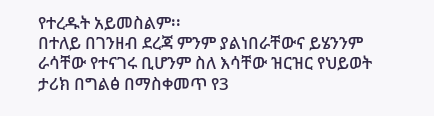የተረዱት አይመስልም፡፡
በተለይ በገንዘብ ደረጃ ምንም ያልነበራቸውና ይሄንንም ራሳቸው የተናገሩ ቢሆንም ስለ እሳቸው ዝርዝር የህይወት ታሪክ በግልፅ በማስቀመጥ የ3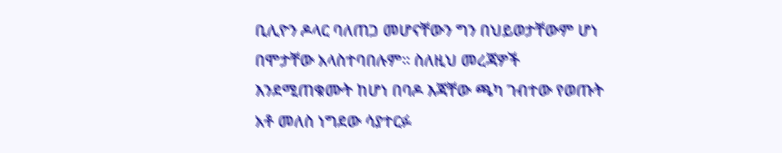ቢሊዮን ዶላር ባለጠጋ መሆናቸውን ግን በህይወታቸውም ሆነ በሞታቸው አላስተባበሉም፡፡ ስለዚህ መረጃዎች እንደሚጠቁሙት ከሆነ በባዶ እጃቸው ጫካ ገብተው የወጡት አቶ መለስ ነግደው ሳያተርፉ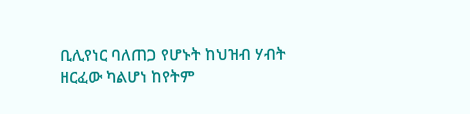ቢሊየነር ባለጠጋ የሆኑት ከህዝብ ሃብት ዘርፈው ካልሆነ ከየትም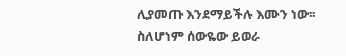ሊያመጡ እንደማይችሉ እሙን ነው፡፡ ስለሆነም ሰውዬው ይወራ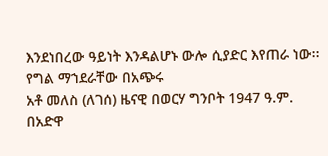እንደነበረው ዓይነት እንዳልሆኑ ውሎ ሲያድር እየጠራ ነው፡፡
የግል ማኀደራቸው በአጭሩ
አቶ መለስ (ለገሰ) ዜናዊ በወርሃ ግንቦት 1947 ዓ.ም. በአድዋ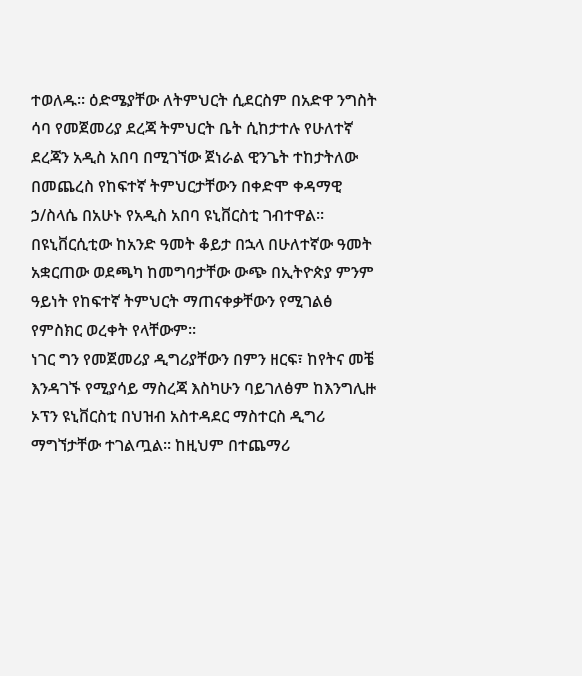ተወለዱ፡፡ ዕድሜያቸው ለትምህርት ሲደርስም በአድዋ ንግስት ሳባ የመጀመሪያ ደረጃ ትምህርት ቤት ሲከታተሉ የሁለተኛ ደረጃን አዲስ አበባ በሚገኘው ጀነራል ዊንጌት ተከታትለው በመጨረስ የከፍተኛ ትምህርታቸውን በቀድሞ ቀዳማዊ ኃ/ስላሴ በአሁኑ የአዲስ አበባ ዩኒቨርስቲ ገብተዋል፡፡ በዩኒቨርሲቲው ከአንድ ዓመት ቆይታ በኋላ በሁለተኛው ዓመት አቋርጠው ወደጫካ ከመግባታቸው ውጭ በኢትዮጵያ ምንም ዓይነት የከፍተኛ ትምህርት ማጠናቀቃቸውን የሚገልፅ የምስክር ወረቀት የላቸውም፡፡
ነገር ግን የመጀመሪያ ዲግሪያቸውን በምን ዘርፍ፣ ከየትና መቼ እንዳገኙ የሚያሳይ ማስረጃ እስካሁን ባይገለፅም ከእንግሊዙ ኦፕን ዩኒቨርስቲ በህዝብ አስተዳደር ማስተርስ ዲግሪ ማግኘታቸው ተገልጧል፡፡ ከዚህም በተጨማሪ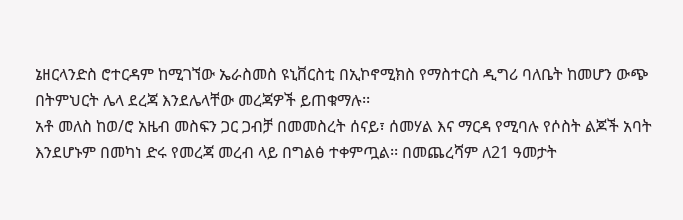ኔዘርላንድስ ሮተርዳም ከሚገኘው ኤራስመስ ዩኒቨርስቲ በኢኮኖሚክስ የማስተርስ ዲግሪ ባለቤት ከመሆን ውጭ በትምህርት ሌላ ደረጃ እንደሌላቸው መረጃዎች ይጠቁማሉ፡፡
አቶ መለስ ከወ/ሮ አዜብ መስፍን ጋር ጋብቻ በመመስረት ሰናይ፣ ሰመሃል እና ማርዳ የሚባሉ የሶስት ልጆች አባት እንደሆኑም በመካነ ድሩ የመረጃ መረብ ላይ በግልፅ ተቀምጧል፡፡ በመጨረሻም ለ21 ዓመታት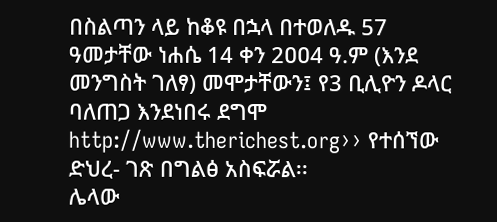በስልጣን ላይ ከቆዩ በኋላ በተወለዱ 57 ዓመታቸው ነሐሴ 14 ቀን 2ዐዐ4 ዓ.ም (እንደ መንግስት ገለፃ) መሞታቸውን፤ የ3 ቢሊዮን ዶላር ባለጠጋ እንደነበሩ ደግሞ http://www.therichest.org›› የተሰኘው ድህረ- ገጽ በግልፅ አስፍሯል፡፡
ሌላው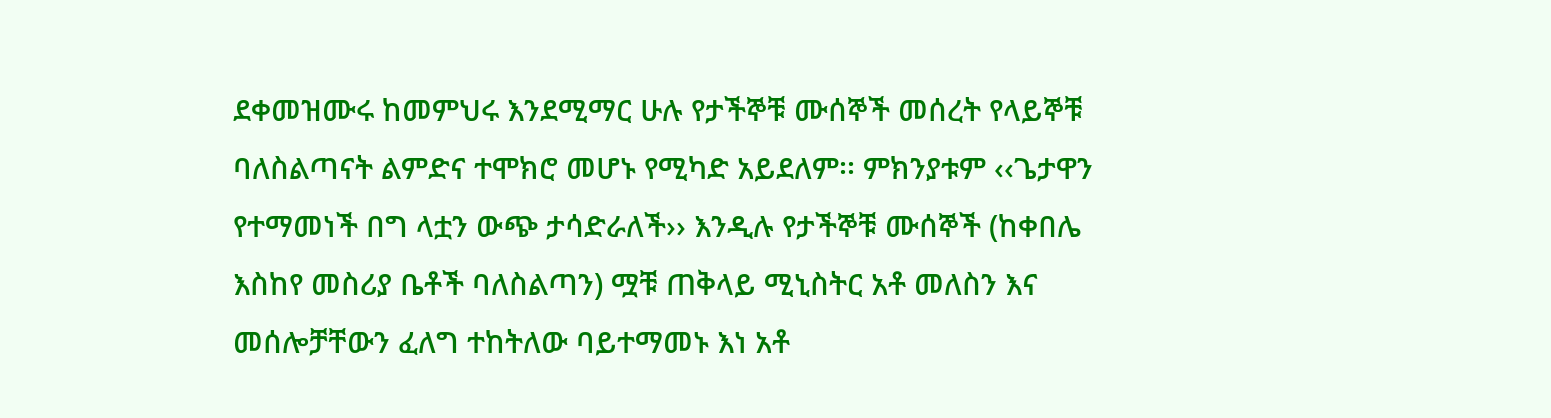ደቀመዝሙሩ ከመምህሩ እንደሚማር ሁሉ የታችኞቹ ሙሰኞች መሰረት የላይኞቹ ባለስልጣናት ልምድና ተሞክሮ መሆኑ የሚካድ አይደለም፡፡ ምክንያቱም ‹‹ጌታዋን የተማመነች በግ ላቷን ውጭ ታሳድራለች›› እንዲሉ የታችኞቹ ሙሰኞች (ከቀበሌ እስከየ መስሪያ ቤቶች ባለስልጣን) ሟቹ ጠቅላይ ሚኒስትር አቶ መለስን እና መሰሎቻቸውን ፈለግ ተከትለው ባይተማመኑ እነ አቶ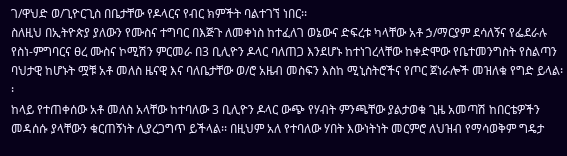ገ/ዋህድ ወ/ጊዮርጊስ በቤታቸው የዶላርና የብር ክምችት ባልተገኘ ነበር፡፡
ስለዚህ በኢትዮጵያ ያለውን የሙስና ተግባር በእጅጉ ለመቀነስ ከተፈለገ ወኔውና ድፍረቱ ካላቸው አቶ ኃ/ማርያም ደሳለኝና የፌደራሉ የስነ-ምግባርና ፀረ ሙስና ኮሚሽን ምርመራ በ3 ቢሊዮን ዶላር ባለጠጋ እንደሆኑ ከተነገረላቸው ከቀድሞው የቤተመንግስት የስልጣን ባህታዊ ከሆኑት ሟቹ አቶ መለስ ዜናዊ እና ባለቤታቸው ወ/ሮ አዜብ መስፍን እስከ ሚኒስትሮችና የጦር ጀነራሎች መዝለቁ የግድ ይላል፡፡
ከላይ የተጠቀሰው አቶ መለስ አላቸው ከተባለው 3 ቢሊዮን ዶላር ውጭ የሃብት ምንጫቸው ያልታወቁ ጊዜ አመጣሽ ከበርቴዎችን መዳሰሱ ያላቸውን ቁርጠኝነት ሊያረጋግጥ ይችላል፡፡ በዚህም አለ የተባለው ሃበት እውነትነት መርምሮ ለህዝብ የማሳወቅም ግዴታ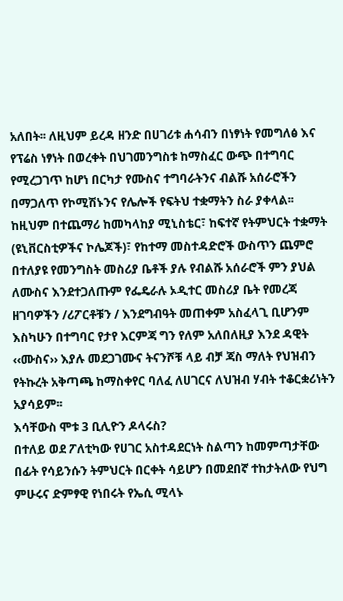አለበት፡፡ ለዚህም ይረዳ ዘንድ በሀገሪቱ ሐሳብን በነፃነት የመግለፅ እና የፕሬስ ነፃነት በወረቀት በህገመንግስቱ ከማስፈር ውጭ በተግባር የሚረጋገጥ ከሆነ በርካታ የሙስና ተግባራትንና ብልሹ አሰራሮችን በማጋለጥ የኮሚሽኑንና የሌሎች የፍትህ ተቋማትን ስራ ያቀላል፡፡
ከዚህም በተጨማሪ ከመካላከያ ሚኒስቴር፣ ከፍተኛ የትምህርት ተቋማት (ዩኒቨርስቲዎችና ኮሌጆች)፣ የከተማ መስተዳድሮች ውስጥን ጨምሮ በተለያዩ የመንግስት መስሪያ ቤቶች ያሉ የብልሹ አሰራሮች ምን ያህል ለሙስና እንደተጋለጡም የፌዴራሉ ኦዲተር መስሪያ ቤት የመረጃ ዘገባዎችን /ሪፖርቶቹን / እንደግብዓት መጠቀም አስፈላጊ ቢሆንም እስካሁን በተግባር የታየ እርምጃ ግን የለም አለበለዚያ እንደ ዳዊት ‹‹ሙስና›› እያሉ መደጋገሙና ትናንሾቹ ላይ ብቻ ጃስ ማለት የህዝብን የትኩረት አቅጣጫ ከማስቀየር ባለፈ ለሀገርና ለህዝብ ሃብት ተቆርቋሪነትን አያሳይም፡፡
እሳቸውስ ሞቱ 3 ቢሊዮን ዶላሩስ?
በተለይ ወደ ፖለቲካው የሀገር አስተዳደርነት ስልጣን ከመምጣታቸው በፊት የሳይንሱን ትምህርት በርቀት ሳይሆን በመደበኛ ተከታትለው የህግ ምሁሩና ድምፃዊ የነበሩት የኤሲ ሚላኑ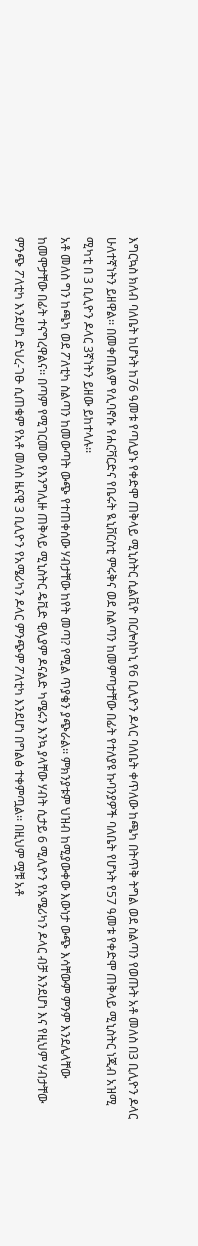እግርኳስ ክለብ ባለቤት ከሆኑት ከ76 ዓመቱ የጣሊያኑ የቀድሞ ጠቅላይ ሚኒስትር ሲልቪዮ በርሎስኮኒ የ6 ቢሊዮን ዶላር ባለቤት ቀጥለው ከጫካ በትጥቅ ትግል ወደ ስልጣን የወጡት አቶ መለስ በ3 ቢሊዮን ዶላር ሁለተኛነትን ይዘዋል፡፡ በመቀጠልም የሊባኖሱ የሐርቫርድና የቤሩት ዪኒቨርስቲ ምሩቅና ወደ ስልጣን ከመምጣታቸው በፊት የተለያዩ ኩባንያዎች ባለቤት የሆኑት የ57 ዓመቱ የቀድሞ ጠቅላይ ሚኒስትር ነጂብ አዝሚ ሚካቲ በ 3 ቢሊዮን ዶላር 3ኛነትን ይዘው ይከተላሉ፡፡
አቶ መለስ ግን ከጫካ ወደ ፖለቲካ ስልጣን ከመውጣት ውጭ የተጠቀሰው ሃብታቸው ከየት መጣ? የሚል ጥያቄን ያጭራል፡፡ ምክንያቱም ህዝብ ከሚያውቀው እውነታ ውጭ እሳቸውም ምንም እንደሌላቸው ከመሞታቸው በፊት ተናግረዋልና፡፡ በጣም የሚገርመው የእንግሊዙ ጠቅላይ ሚኒስትር ዴቪድ ዊሊያም ዶናልድ ካሜሩን እንኳ ያላቸው ሃብት ሲታይ 6 ሚሊዮን የአሜሪካን ዶላር ብቻ እንደሆነ እና የዚህም ሃብታቸው ምንጭ ፖለቲካ እንደሆነ ድህረ-ገፁ ሲጠቁም የአቶ መለስ ዜናዊ 3 ቢሊዮን የአሜሪካን ዶላር ምንጭም ፖለቲካ እንደሆነ በግልፅ ተቀምጧል፡፡ በዚህም ሟቹ አቶ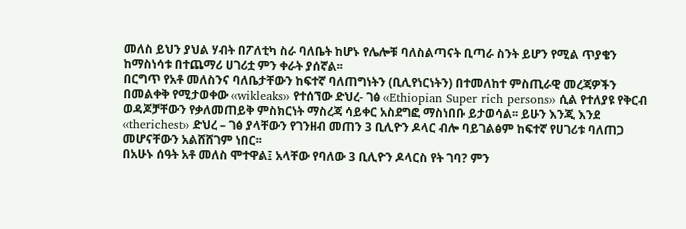መለስ ይህን ያህል ሃብት በፖለቲካ ስራ ባለቤት ከሆኑ የሌሎቹ ባለስልጣናት ቢጣራ ስንት ይሆን የሚል ጥያቄን ከማስነሳቱ በተጨማሪ ሀገሪቷ ምን ቀራት ያሰኛል፡፡
በርግጥ የአቶ መለስንና ባለቤታቸውን ከፍተኛ ባለጠግነትን (ቢሊየነርነትን) በተመለከተ ምስጢራዊ መረጃዎችን በመልቀቅ የሚታወቀው ‹‹wikleaks›› የተሰኘው ድህረ- ገፅ ‹‹Ethiopian Super rich persons›› ሲል የተለያዩ የቅርብ ወዳጆቻቸውን የቃለመጠይቅ ምስክርነት ማስረጃ ሳይቀር አስደግፎ ማስነበቡ ይታወሳል፡፡ ይሁን እንጂ እንደ ‹‹therichest›› ድህረ – ገፅ ያላቸውን የገንዘብ መጠን 3 ቢሊዮን ዶላር ብሎ ባይገልፅም ከፍተኛ የሀገሪቱ ባለጠጋ መሆናቸውን አልሸሸገም ነበር፡፡
በአሁኑ ሰዓት አቶ መለስ ሞተዋል፤ አላቸው የባለው 3 ቢሊዮን ዶላርስ የት ገባ? ምን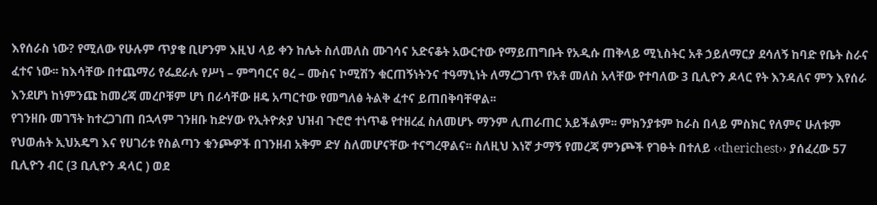እየሰራስ ነው? የሚለው የሁሉም ጥያቄ ቢሆንም እዚህ ላይ ቀን ከሌት ስለመለስ ሙገሳና አድናቆት አውርተው የማይጠግቡት የአዲሱ ጠቅላይ ሚኒስትር አቶ ኃይለማርያ ደሳለኝ ከባድ የቤት ስራና ፈተና ነው፡፡ ከእሳቸው በተጨማሪ የፌደራሉ የሥነ – ምግባርና ፀረ – ሙስና ኮሚሽን ቁርጠኝነትንና ተዓማኒነት ለማረጋገጥ የአቶ መለስ አላቸው የተባለው 3 ቢሊዮን ዶላር የት እንዳለና ምን እየሰራ እንደሆነ ከነምንጩ ከመረጃ መረቦቹም ሆነ በራሳቸው ዘዴ አጣርተው የመግለፅ ትልቅ ፈተና ይጠበቅባቸዋል፡፡
የገንዘቡ መገኘት ከተረጋገጠ በኋላም ገንዘቡ ከድሃው የኢትዮጵያ ህዝብ ጉሮሮ ተነጥቆ የተዘረፈ ስለመሆኑ ማንም ሊጠራጠር አይችልም፡፡ ምክንያቱም ከራስ በላይ ምስክር የለምና ሁለቱም የህወሐት ኢህአዴግ እና የሀገሪቱ የስልጣን ቁንጮዎች በገንዘብ አቅም ድሃ ስለመሆናቸው ተናግረዋልና፡፡ ስለዚህ እነኛ ታማኝ የመረጃ ምንጮች የገፁት በተለይ ‹‹therichest›› ያሰፈረው 57 ቢሊዮን ብር (3 ቢሊዮን ዳላር ) ወደ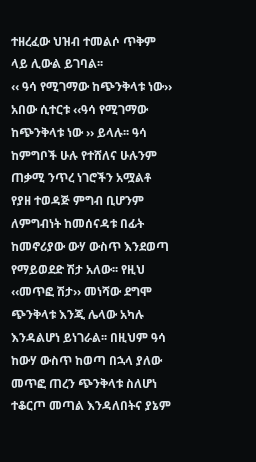ተዘረፈው ህዝብ ተመልሶ ጥቅም ላይ ሊውል ይገባል፡፡
‹‹ ዓሳ የሚገማው ከጭንቅላቱ ነው››
አበው ሲተርቱ ‹‹ዓሳ የሚገማው ከጭንቅላቱ ነው ›› ይላሉ፡፡ ዓሳ ከምግቦች ሁሉ የተሸለና ሁሉንም ጠቃሚ ንጥረ ነገሮችን አሟልቶ የያዘ ተወዳጅ ምግብ ቢሆንም ለምግብነት ከመሰናዳቱ በፊት ከመኖሪያው ውሃ ውስጥ እንደወጣ የማይወደድ ሽታ አለው፡፡ የዚህ ‹‹መጥፎ ሽታ›› መነሻው ደግሞ ጭንቅላቱ እንጂ ሌላው አካሉ እንዳልሆነ ይነገራል፡፡ በዚህም ዓሳ ከውሃ ውስጥ ከወጣ በኋላ ያለው መጥፎ ጠረን ጭንቅላቱ ስለሆነ ተቆርጦ መጣል እንዳለበትና ያኔም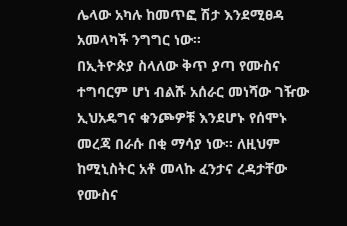ሌላው አካሉ ከመጥፎ ሽታ እንደሚፀዳ አመላካች ንግግር ነው፡፡
በኢትዮጵያ ስላለው ቅጥ ያጣ የሙስና ተግባርም ሆነ ብልሹ አሰራር መነሻው ገዥው ኢህአዴግና ቁንጮዎቹ እንደሆኑ የሰሞኑ መረጃ በራሱ በቂ ማሳያ ነው፡፡ ለዚህም ከሚኒስትር አቶ መላኩ ፈንታና ረዳታቸው የሙስና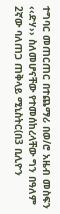ተግባር መጠርጠር በተጨማሪ በወ/ሮ አዜብ መስፍን ‹‹ድሃ›› ስለመሆናቸው የተመሰከረላቸው ግን በዓለም 2ኛው ባለጠጋ ጠቅላይ ሚኒስትር(በ3 ቢሊዮን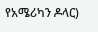የአሜሪካን ዶላር)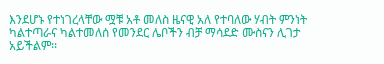እንደሆኑ የተነገረላቸው ሟቹ አቶ መለስ ዜናዊ አለ የተባለው ሃብት ምንነት ካልተጣራና ካልተመለሰ የመንደር ሌቦችን ብቻ ማሳደድ ሙስናን ሊገታ አይችልም፡፡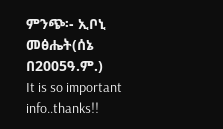ምንጭ፡- ኢቦኒ መፅሔት(ሰኔ በ2005ዓ.ም.)
It is so important info..thanks!!